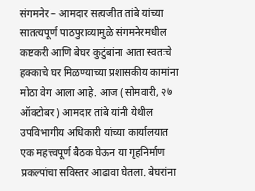संगमनेर – आमदार सत्यजीत तांबे यांच्या सातत्यपूर्ण पाठपुराव्यामुळे संगमनेरमधील कष्टकरी आणि बेघर कुटुंबांना आता स्वतःचे हक्काचे घर मिळण्याच्या प्रशासकीय कामांना मोठा वेग आला आहे. आज (सोमवारी, २७ ऑक्टोबर) आमदार तांबे यांनी येथील उपविभागीय अधिकारी यांच्या कार्यालयात एक महत्त्वपूर्ण बैठक घेऊन या गृहनिर्माण प्रकल्पांचा सविस्तर आढावा घेतला. बेघरांना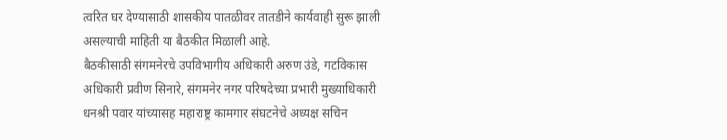त्वरित घर देण्यासाठी शासकीय पातळीवर तातडीने कार्यवाही सुरू झाली असल्याची माहिती या बैठकीत मिळाली आहे.
बैठकीसाठी संगमनेरचे उपविभागीय अधिकारी अरुण उंडे, गटविकास अधिकारी प्रवीण सिनारे, संगमनेर नगर परिषदेच्या प्रभारी मुख्याधिकारी धनश्री पवार यांच्यासह महाराष्ट्र कामगार संघटनेचे अध्यक्ष सचिन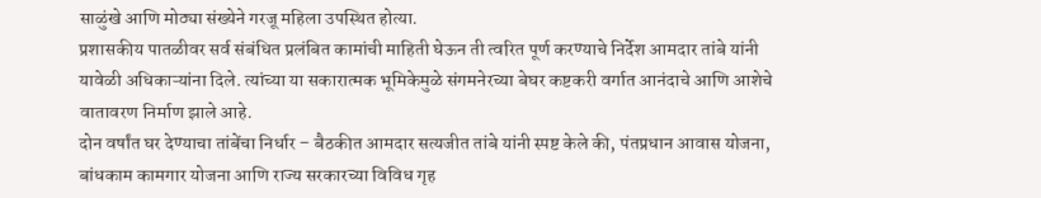साळुंखे आणि मोठ्या संख्येने गरजू महिला उपस्थित होत्या.
प्रशासकीय पातळीवर सर्व संबंधित प्रलंबित कामांची माहिती घेऊन ती त्वरित पूर्ण करण्याचे निर्देश आमदार तांबे यांनी यावेळी अधिकाऱ्यांना दिले. त्यांच्या या सकारात्मक भूमिकेमुळे संगमनेरच्या बेघर कष्टकरी वर्गात आनंदाचे आणि आशेचे वातावरण निर्माण झाले आहे.
दोन वर्षांत घर देण्याचा तांबेंचा निर्धार – बैठकीत आमदार सत्यजीत तांबे यांनी स्पष्ट केले की, पंतप्रधान आवास योजना, बांधकाम कामगार योजना आणि राज्य सरकारच्या विविध गृह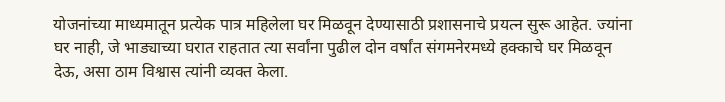योजनांच्या माध्यमातून प्रत्येक पात्र महिलेला घर मिळवून देण्यासाठी प्रशासनाचे प्रयत्न सुरू आहेत. ज्यांना घर नाही, जे भाड्याच्या घरात राहतात त्या सर्वांना पुढील दोन वर्षांत संगमनेरमध्ये हक्काचे घर मिळवून देऊ, असा ठाम विश्वास त्यांनी व्यक्त केला.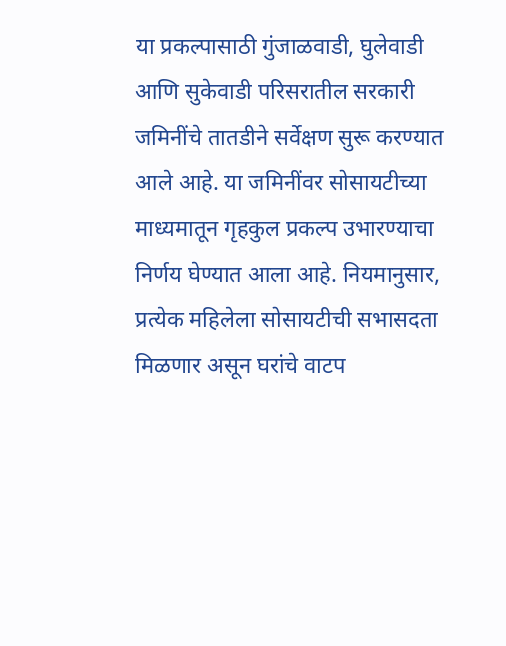या प्रकल्पासाठी गुंजाळवाडी, घुलेवाडी आणि सुकेवाडी परिसरातील सरकारी जमिनींचे तातडीने सर्वेक्षण सुरू करण्यात आले आहे. या जमिनींवर सोसायटीच्या माध्यमातून गृहकुल प्रकल्प उभारण्याचा निर्णय घेण्यात आला आहे. नियमानुसार, प्रत्येक महिलेला सोसायटीची सभासदता मिळणार असून घरांचे वाटप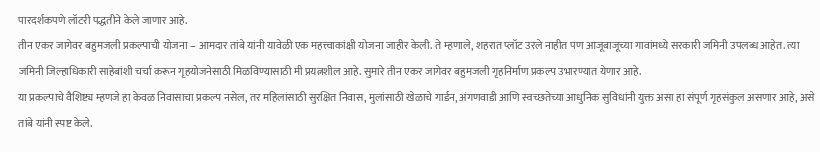पारदर्शकपणे लॉटरी पद्धतीने केले जाणार आहे.
तीन एकर जागेवर बहुमजली प्रकल्पाची योजना – आमदार तांबे यांनी यावेळी एक महत्त्वाकांक्षी योजना जाहीर केली. ते म्हणाले, शहरात प्लॉट उरले नाहीत पण आजूबाजूच्या गावांमध्ये सरकारी जमिनी उपलब्ध आहेत. त्या जमिनी जिल्हाधिकारी साहेबांशी चर्चा करून गृहयोजनेसाठी मिळविण्यासाठी मी प्रयत्नशील आहे. सुमारे तीन एकर जागेवर बहुमजली गृहनिर्माण प्रकल्प उभारण्यात येणार आहे.
या प्रकल्पाचे वैशिष्ट्य म्हणजे हा केवळ निवासाचा प्रकल्प नसेल, तर महिलांसाठी सुरक्षित निवास, मुलांसाठी खेळाचे गार्डन, अंगणवाडी आणि स्वच्छतेच्या आधुनिक सुविधांनी युक्त असा हा संपूर्ण गृहसंकुल असणार आहे, असे तांबे यांनी स्पष्ट केले.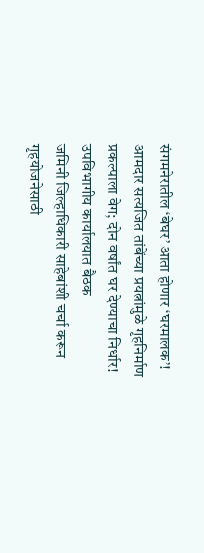संगमनेरातील ‘बेघर’ आता होणार ‘घरमालक’! आमदार सत्यजित तांबेंच्या प्रयत्नांमुळे गृहनिर्माण प्रकल्पाला वेग; दोन वर्षांत घर देण्याचा निर्धार! उपविभागीय कार्यालयात बैठक
जमिनी जिल्हाधिकारी साहेबांशी चर्चा करून गृहयोजनेसाठी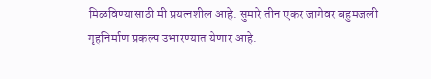मिळविण्यासाठी मी प्रयत्नशील आहे. सुमारे तीन एकर जागेवर बहुमजली गृहनिर्माण प्रकल्प उभारण्यात येणार आहे.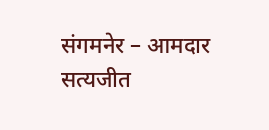संगमनेर – आमदार सत्यजीत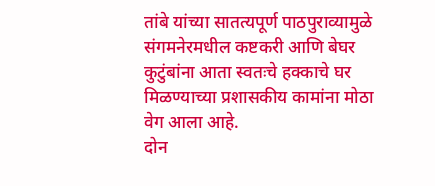तांबे यांच्या सातत्यपूर्ण पाठपुराव्यामुळे संगमनेरमधील कष्टकरी आणि बेघर कुटुंबांना आता स्वतःचे हक्काचे घर मिळण्याच्या प्रशासकीय कामांना मोठा वेग आला आहे.
दोन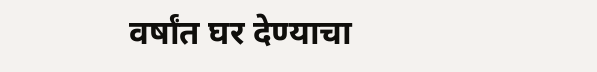वर्षांत घर देण्याचा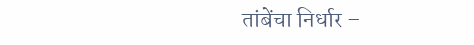तांबेंचा निर्धार –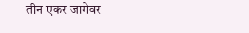तीन एकर जागेवर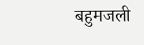बहुमजली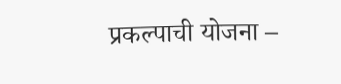प्रकल्पाची योजना –